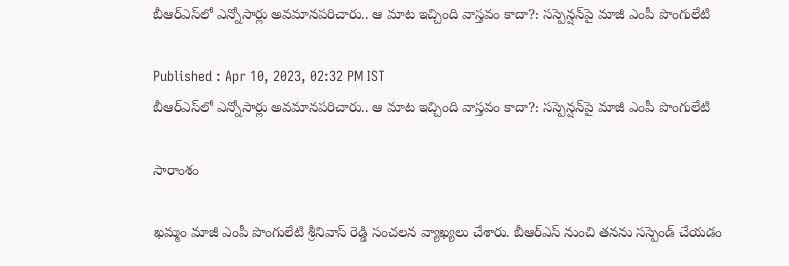బీఆర్ఎస్‌లో ఎన్నోసార్లు అవమానపరిచారు.. ఆ మాట ఇచ్చింది వాస్తవం కాదా?: సస్పెన్షన్‌పై మాజీ ఎంపీ పొంగులేటి

Published : Apr 10, 2023, 02:32 PM IST
బీఆర్ఎస్‌లో ఎన్నోసార్లు అవమానపరిచారు.. ఆ మాట ఇచ్చింది వాస్తవం కాదా?: సస్పెన్షన్‌పై మాజీ ఎంపీ పొంగులేటి

సారాంశం

ఖమ్మం మాజీ ఎంపీ పొంగులేటి శ్రీనివాస్ రెడ్డి సంచలన వ్యాఖ్యలు చేశారు. బీఆర్ఎస్ నుంచి తనను సస్పెండ్ చేయడం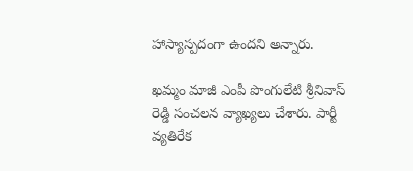హాస్యాస్పదంగా ఉందని అన్నారు.

ఖమ్మం మాజీ ఎంపీ పొంగులేటి శ్రీనివాస్ రెడ్డి సంచలన వ్యాఖ్యలు చేశారు. పార్టీ వ్యతిరేక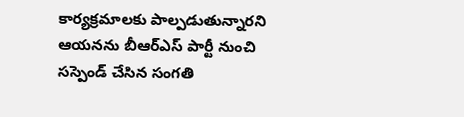కార్యక్రమాలకు పాల్పడుతున్నారని ఆయనను బీఆర్ఎస్ పార్టీ నుంచి సస్పెండ్ చేసిన సంగతి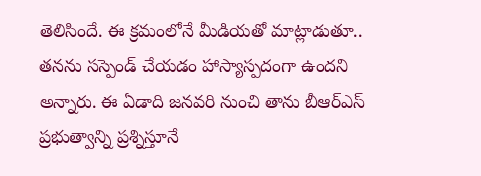తెలిసిందే. ఈ క్రమంలోనే మీడియతో మాట్లాడుతూ.. తనను సస్పెండ్ చేయడం హాస్యాస్పదంగా ఉందని అన్నారు. ఈ ఏడాది జనవరి నుంచి తాను బీఆర్ఎస్ ప్రభుత్వాన్ని ప్రశ్నిస్తూనే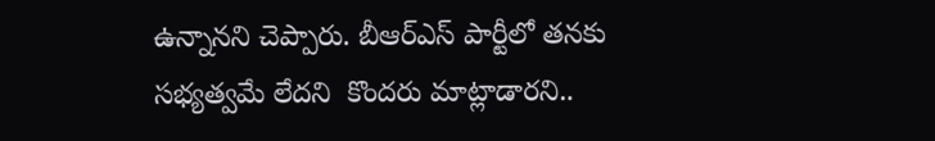ఉన్నానని చెప్పారు. బీఆర్ఎస్ పార్టీలో తనకు సభ్యత్వమే లేదని  కొందరు మాట్లాడారని..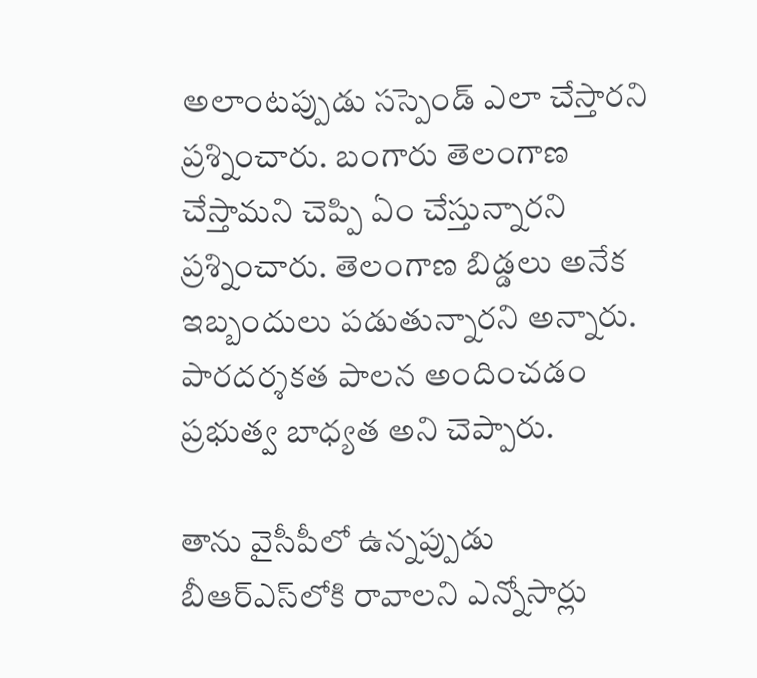అలాంటప్పుడు సస్పెండ్ ఎలా చేస్తారని ప్రశ్నించారు. బంగారు తెలంగాణ చేస్తామని చెప్పి ఏం చేస్తున్నారని ప్రశ్నించారు. తెలంగాణ బిడ్డలు అనేక ఇబ్బందులు పడుతున్నారని అన్నారు. పారదర్శకత పాలన అందించడం ప్రభుత్వ బాధ్యత అని చెప్పారు.

తాను వైసీపీలో ఉన్నప్పుడు బీఆర్ఎస్‌లోకి రావాలని ఎన్నోసార్లు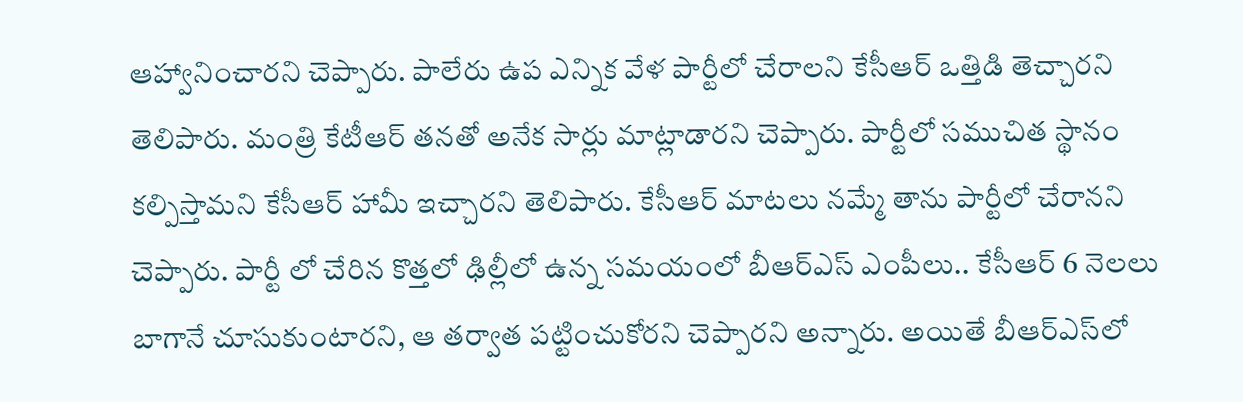ఆహ్వానించారని చెప్పారు. పాలేరు ఉప ఎన్నిక వేళ పార్టీలో చేరాలని కేసీఆర్ ఒత్తిడి తెచ్చారని తెలిపారు. మంత్రి కేటీఆర్ తనతో అనేక సార్లు మాట్లాడారని చెప్పారు. పార్టీలో సముచిత స్థానం కల్పిస్తామని కేసీఆర్ హామీ ఇచ్చారని తెలిపారు. కేసీఆర్ మాటలు నమ్మే తాను పార్టీలో చేరానని చెప్పారు. పార్టీ లో చేరిన కొత్తలో ఢిల్లీలో ఉన్న సమయంలో బీఆర్ఎస్ ఎంపీలు.. కేసీఆర్ 6 నెలలు  బాగానే చూసుకుంటారని, ఆ తర్వాత పట్టించుకోరని చెప్పారని అన్నారు. అయితే బీఆర్ఎస్‌లో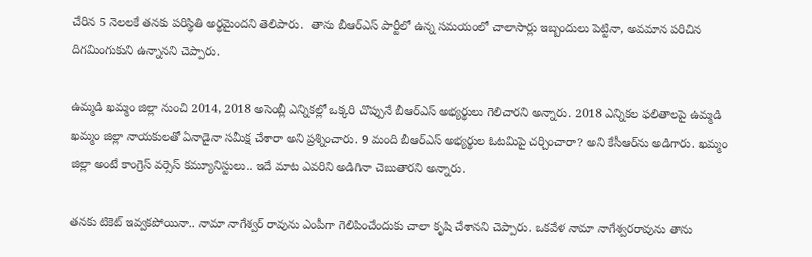చేరిన 5 నెలలకే తనకు పరిస్థితి అర్థమైందని తెలిపారు.  తాను బీఆర్ఎస్ పార్టీలో ఉన్న సమయంలో చాలాసార్లు ఇబ్బందులు పెట్టినా, అవమాన పరిచిన దిగమింగుకుని ఉన్నానని చెప్పారు.

ఉమ్మడి ఖమ్మం జిల్లా నుంచి 2014, 2018 అసెంబ్లీ ఎన్నికల్లో ఒక్కరి చొప్పునే బీఆర్ఎస్ అభ్యర్థులు గెలిచారని అన్నారు. 2018 ఎన్నికల ఫలితాలపై ఉమ్మడి ఖమ్మం జిల్లా నాయకులతో ఏనాడైనా సమీక్ష చేశారా అని ప్రశ్నించారు. 9 మంది బీఆర్ఎస్ అభ్యర్థుల ఓటమిపై చర్చించారా? అని కేసీఆర్‌ను అడిగారు. ఖమ్మం జిల్లా అంటే కాంగ్రెస్ వర్సెస్ కమ్యూనిస్టులు.. ఇదే మాట ఎవరిని అడిగినా చెబుతారని అన్నారు.

తనకు టికెట్ ఇవ్వకపోయినా.. నామా నాగేశ్వర్ రావును ఎంపీగా గెలిపించేందుకు చాలా కృషి చేశానని చెప్పారు. ఒకవేళ నామా నాగేశ్వరరావును తాను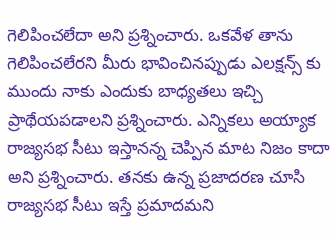గెలిపించలేదా అని ప్రశ్నించారు. ఒకవేళ తాను గెలిపించలేరని మీరు భావించినప్పుడు ఎలక్షన్స్ కు ముందు నాకు ఎందుకు బాధ్యతలు ఇచ్చి ప్రాథేయపడాలని ప్రశ్నించారు. ఎన్నికలు అయ్యాక రాజ్యసభ సీటు ఇస్తానన్న చెప్పిన మాట నిజం కాదా అని ప్రశ్నించారు. తనకు ఉన్న ప్రజాదరణ చూసి రాజ్యసభ సీటు ఇస్తే ప్రమాదమని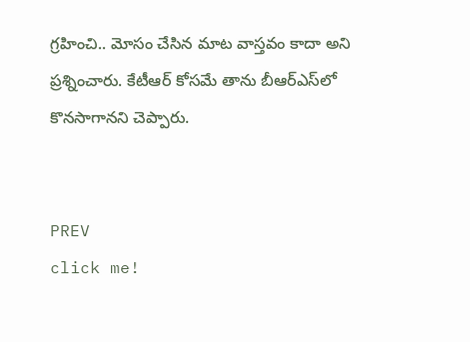గ్రహించి.. మోసం చేసిన మాట వాస్తవం కాదా అని ప్రశ్నించారు. కేటీఆర్ కోసమే తాను బీఆర్ఎస్‌లో కొనసాగానని చెప్పారు.


PREV
click me!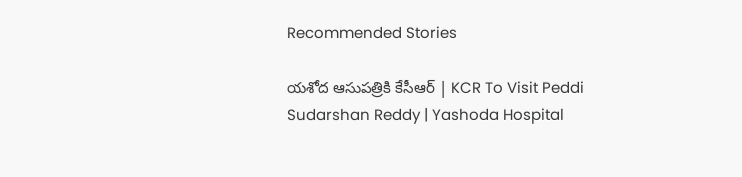Recommended Stories

యశోద ఆసుపత్రికి కేసీఆర్ | KCR To Visit Peddi Sudarshan Reddy | Yashoda Hospital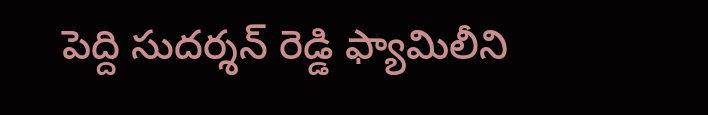పెద్ది సుదర్శన్ రెడ్డి ఫ్యామిలీని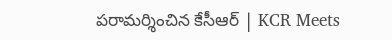పరామర్శించిన కేసీఆర్ | KCR Meets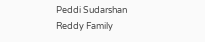Peddi Sudarshan Reddy Family